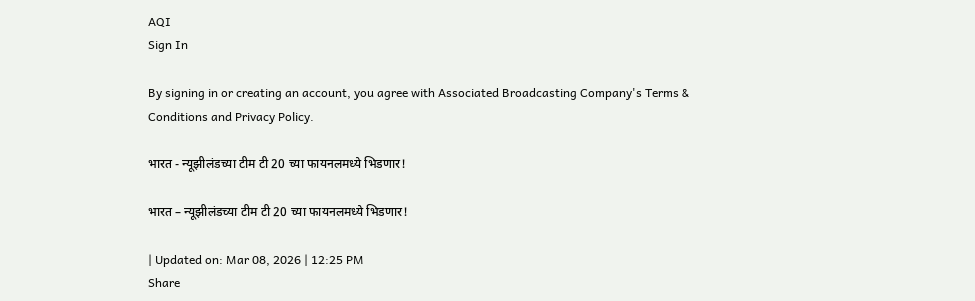AQI
Sign In

By signing in or creating an account, you agree with Associated Broadcasting Company's Terms & Conditions and Privacy Policy.

भारत - न्यूझीलंडच्या टीम टी 20 च्या फायनलमध्ये भिडणार!

भारत – न्यूझीलंडच्या टीम टी 20 च्या फायनलमध्ये भिडणार!

| Updated on: Mar 08, 2026 | 12:25 PM
Share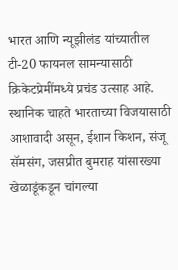भारत आणि न्यूझीलंड यांच्यातील टी-20 फायनल सामन्यासाठी क्रिकेटप्रेमींमध्ये प्रचंड उत्साह आहे. स्थानिक चाहते भारताच्या विजयासाठी आशावादी असून, ईशान किशन, संजू सॅमसंग, जसप्रीत बुमराह यांसारख्या खेळाडूंकडून चांगल्या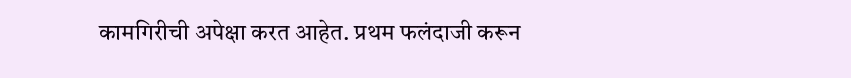कामगिरीची अपेक्षा करत आहेत. प्रथम फलंदाजी करून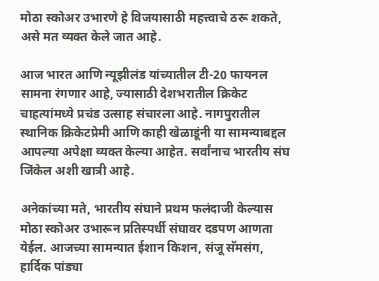मोठा स्कोअर उभारणे हे विजयासाठी महत्त्वाचे ठरू शकते, असे मत व्यक्त केले जात आहे.

आज भारत आणि न्यूझीलंड यांच्यातील टी-20 फायनल सामना रंगणार आहे, ज्यासाठी देशभरातील क्रिकेट चाहत्यांमध्ये प्रचंड उत्साह संचारला आहे. नागपुरातील स्थानिक क्रिकेटप्रेमी आणि काही खेळाडूंनी या सामन्याबद्दल आपल्या अपेक्षा व्यक्त केल्या आहेत. सर्वांनाच भारतीय संघ जिंकेल अशी खात्री आहे.

अनेकांच्या मते, भारतीय संघाने प्रथम फलंदाजी केल्यास मोठा स्कोअर उभारून प्रतिस्पर्धी संघावर दडपण आणता येईल. आजच्या सामन्यात ईशान किशन, संजू सॅमसंग, हार्दिक पांड्या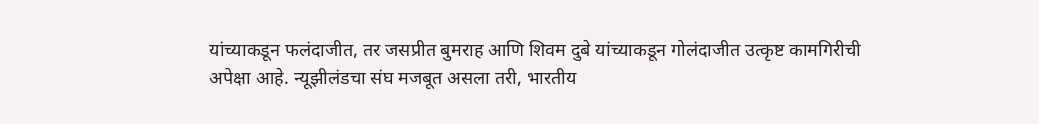यांच्याकडून फलंदाजीत, तर जसप्रीत बुमराह आणि शिवम दुबे यांच्याकडून गोलंदाजीत उत्कृष्ट कामगिरीची अपेक्षा आहे. न्यूझीलंडचा संघ मजबूत असला तरी, भारतीय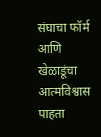संघाचा फॉर्म आणि खेळाडूंचा आत्मविश्वास पाहता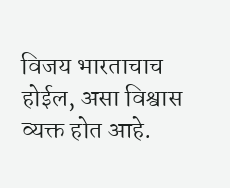विजय भारताचाच होईल, असा विश्वास व्यक्त होत आहे.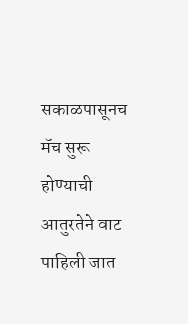सकाळपासूनच मॅच सुरू होण्याची आतुरतेने वाट पाहिली जात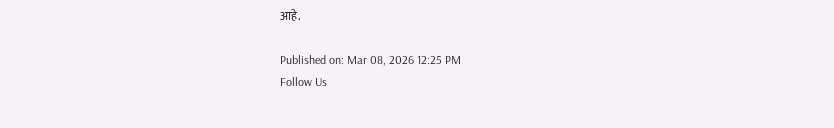आहे.

Published on: Mar 08, 2026 12:25 PM
Follow Us